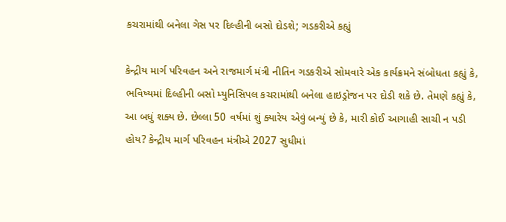કચરામાંથી બનેલા ગેસ પર દિલ્હીની બસો દોડશે; ગડકરીએ કહ્યું

કેન્દ્રીય માર્ગ પરિવહન અને રાજમાર્ગ મંત્રી નીતિન ગડકરીએ સોમવારે એક કાર્યક્રમને સંબોધતા કહ્યું કે, ભવિષ્યમાં દિલ્હીની બસો મ્યુનિસિપલ કચરામાંથી બનેલા હાઇડ્રોજન પર દોડી શકે છે. તેમણે કહ્યું કે, આ બધું શક્ય છે. છેલ્લા 50 વર્ષમાં શું ક્યારેય એવું બન્યું છે કે, મારી કોઈ આગાહી સાચી ન પડી હોય? કેન્દ્રીય માર્ગ પરિવહન મંત્રીએ 2027 સુધીમાં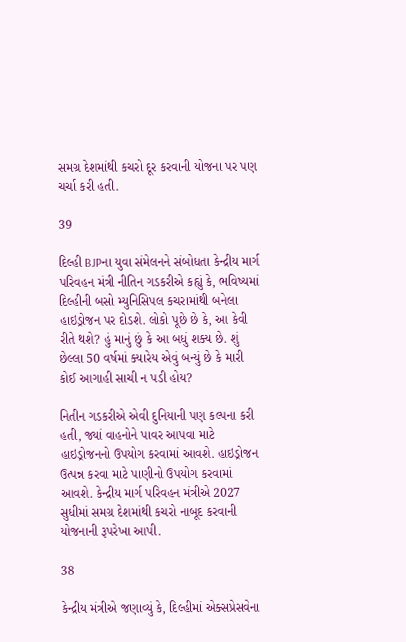સમગ્ર દેશમાંથી કચરો દૂર કરવાની યોજના પર પણ ચર્ચા કરી હતી.

39

દિલ્હી BJPના યુવા સંમેલનને સંબોધતા કેન્દ્રીય માર્ગ પરિવહન મંત્રી નીતિન ગડકરીએ કહ્યું કે, ભવિષ્યમાં દિલ્હીની બસો મ્યુનિસિપલ કચરામાંથી બનેલા હાઇડ્રોજન પર દોડશે. લોકો પૂછે છે કે, આ કેવી રીતે થશે? હું માનું છું કે આ બધું શક્ય છે. શું છેલ્લા 50 વર્ષમાં ક્યારેય એવું બન્યું છે કે મારી કોઈ આગાહી સાચી ન પડી હોય?

નિતીન ગડકરીએ એવી દુનિયાની પણ કલ્પના કરી હતી, જ્યાં વાહનોને પાવર આપવા માટે હાઇડ્રોજનનો ઉપયોગ કરવામાં આવશે. હાઇડ્રોજન ઉત્પન્ન કરવા માટે પાણીનો ઉપયોગ કરવામાં આવશે. કેન્દ્રીય માર્ગ પરિવહન મંત્રીએ 2027 સુધીમાં સમગ્ર દેશમાંથી કચરો નાબૂદ કરવાની યોજનાની રૂપરેખા આપી.

38

કેન્દ્રીય મંત્રીએ જણાવ્યું કે, દિલ્હીમાં એક્સપ્રેસવેના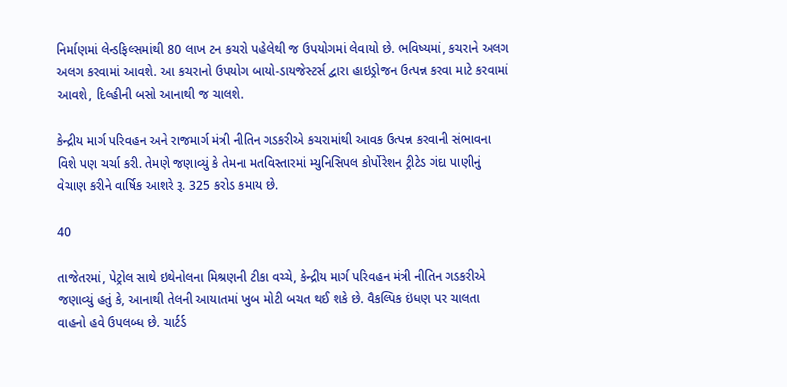નિર્માણમાં લેન્ડફિલ્સમાંથી 80 લાખ ટન કચરો પહેલેથી જ ઉપયોગમાં લેવાયો છે. ભવિષ્યમાં, કચરાને અલગ અલગ કરવામાં આવશે. આ કચરાનો ઉપયોગ બાયો-ડાયજેસ્ટર્સ દ્વારા હાઇડ્રોજન ઉત્પન્ન કરવા માટે કરવામાં આવશે, દિલ્હીની બસો આનાથી જ ચાલશે.

કેન્દ્રીય માર્ગ પરિવહન અને રાજમાર્ગ મંત્રી નીતિન ગડકરીએ કચરામાંથી આવક ઉત્પન્ન કરવાની સંભાવના વિશે પણ ચર્ચા કરી. તેમણે જણાવ્યું કે તેમના મતવિસ્તારમાં મ્યુનિસિપલ કોર્પોરેશન ટ્રીટેડ ગંદા પાણીનું વેચાણ કરીને વાર્ષિક આશરે રૂ. 325 કરોડ કમાય છે.

40

તાજેતરમાં, પેટ્રોલ સાથે ઇથેનોલના મિશ્રણની ટીકા વચ્ચે, કેન્દ્રીય માર્ગ પરિવહન મંત્રી નીતિન ગડકરીએ જણાવ્યું હતું કે, આનાથી તેલની આયાતમાં ખુબ મોટી બચત થઈ શકે છે. વૈકલ્પિક ઇંધણ પર ચાલતા વાહનો હવે ઉપલબ્ધ છે. ચાર્ટર્ડ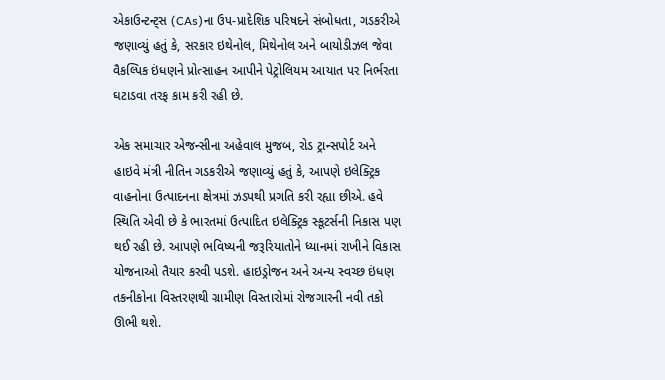એકાઉન્ટન્ટ્સ (CAs)ના ઉપ-પ્રાદેશિક પરિષદને સંબોધતા, ગડકરીએ જણાવ્યું હતું કે, સરકાર ઇથેનોલ, મિથેનોલ અને બાયોડીઝલ જેવા વૈકલ્પિક ઇંધણને પ્રોત્સાહન આપીને પેટ્રોલિયમ આયાત પર નિર્ભરતા ઘટાડવા તરફ કામ કરી રહી છે.

એક સમાચાર એજન્સીના અહેવાલ મુજબ, રોડ ટ્રાન્સપોર્ટ અને હાઇવે મંત્રી નીતિન ગડકરીએ જણાવ્યું હતું કે, આપણે ઇલેક્ટ્રિક વાહનોના ઉત્પાદનના ક્ષેત્રમાં ઝડપથી પ્રગતિ કરી રહ્યા છીએ. હવે સ્થિતિ એવી છે કે ભારતમાં ઉત્પાદિત ઇલેક્ટ્રિક સ્કૂટર્સની નિકાસ પણ થઈ રહી છે. આપણે ભવિષ્યની જરૂરિયાતોને ધ્યાનમાં રાખીને વિકાસ યોજનાઓ તૈયાર કરવી પડશે. હાઇડ્રોજન અને અન્ય સ્વચ્છ ઇંધણ તકનીકોના વિસ્તરણથી ગ્રામીણ વિસ્તારોમાં રોજગારની નવી તકો ઊભી થશે.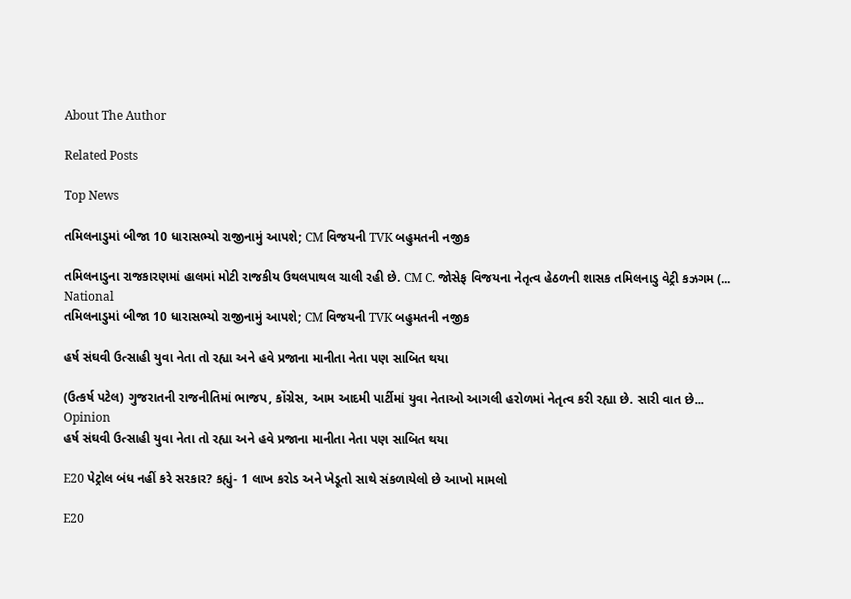About The Author

Related Posts

Top News

તમિલનાડુમાં બીજા 10 ધારાસભ્યો રાજીનામું આપશે; CM વિજયની TVK બહુમતની નજીક

તમિલનાડુના રાજકારણમાં હાલમાં મોટી રાજકીય ઉથલપાથલ ચાલી રહી છે. CM C. જોસેફ વિજયના નેતૃત્વ હેઠળની શાસક તમિલનાડુ વેટ્રી કઝગમ (...
National
તમિલનાડુમાં બીજા 10 ધારાસભ્યો રાજીનામું આપશે; CM વિજયની TVK બહુમતની નજીક

હર્ષ સંઘવી ઉત્સાહી યુવા નેતા તો રહ્યા અને હવે પ્રજાના માનીતા નેતા પણ સાબિત થયા

(ઉત્કર્ષ પટેલ) ગુજરાતની રાજનીતિમાં ભાજપ, કોંગ્રેસ, આમ આદમી પાર્ટીમાં યુવા નેતાઓ આગલી હરોળમાં નેતૃત્વ કરી રહ્યા છે. સારી વાત છે...
Opinion
હર્ષ સંઘવી ઉત્સાહી યુવા નેતા તો રહ્યા અને હવે પ્રજાના માનીતા નેતા પણ સાબિત થયા

E20 પેટ્રોલ બંધ નહીં કરે સરકાર? કહ્યું- 1 લાખ કરોડ અને ખેડૂતો સાથે સંકળાયેલો છે આખો મામલો

E20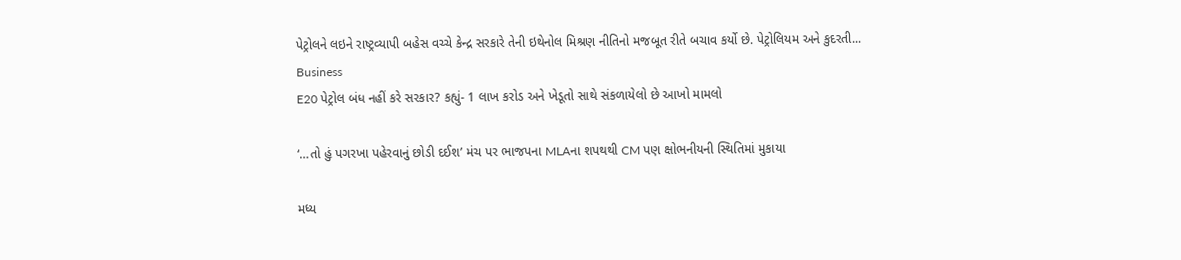પેટ્રોલને લઇને રાષ્ટ્રવ્યાપી બહેસ વચ્ચે કેન્દ્ર સરકારે તેની ઇથેનોલ મિશ્રણ નીતિનો મજબૂત રીતે બચાવ કર્યો છે. પેટ્રોલિયમ અને કુદરતી...
Business
E20 પેટ્રોલ બંધ નહીં કરે સરકાર? કહ્યું- 1 લાખ કરોડ અને ખેડૂતો સાથે સંકળાયેલો છે આખો મામલો

‘…તો હું પગરખા પહેરવાનું છોડી દઈશ’ મંચ પર ભાજપના MLAના શપથથી CM પણ ક્ષોભનીયની સ્થિતિમાં મુકાયા

મધ્ય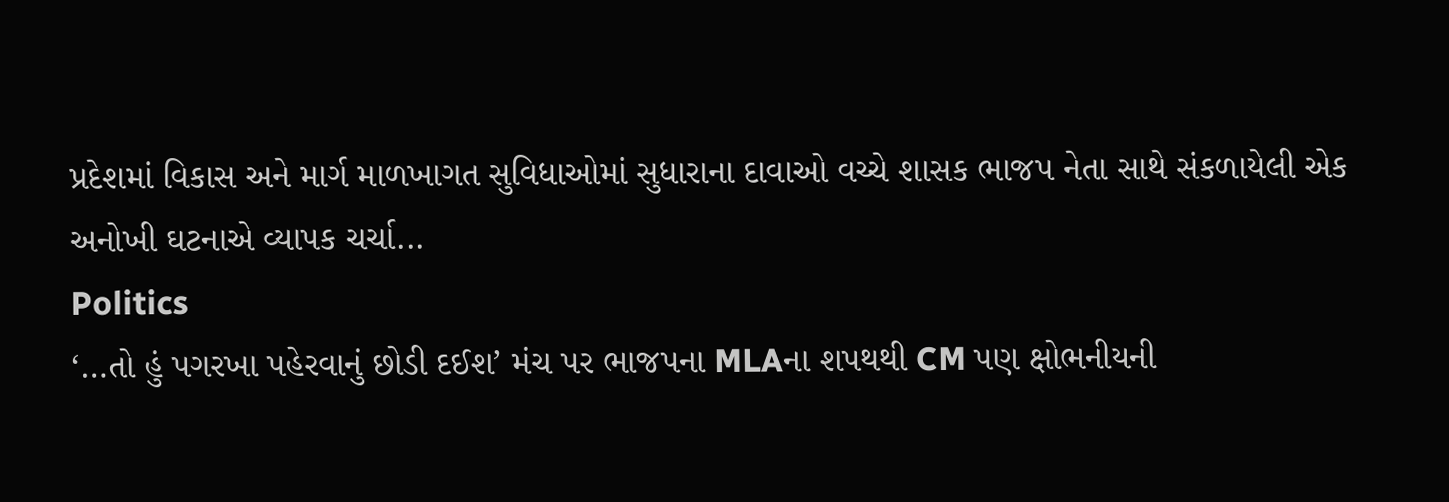પ્રદેશમાં વિકાસ અને માર્ગ માળખાગત સુવિધાઓમાં સુધારાના દાવાઓ વચ્ચે શાસક ભાજપ નેતા સાથે સંકળાયેલી એક અનોખી ઘટનાએ વ્યાપક ચર્ચા...
Politics
‘…તો હું પગરખા પહેરવાનું છોડી દઈશ’ મંચ પર ભાજપના MLAના શપથથી CM પણ ક્ષોભનીયની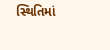સ્થિતિમાં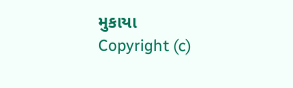મુકાયા
Copyright (c)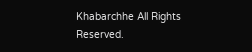Khabarchhe All Rights Reserved.